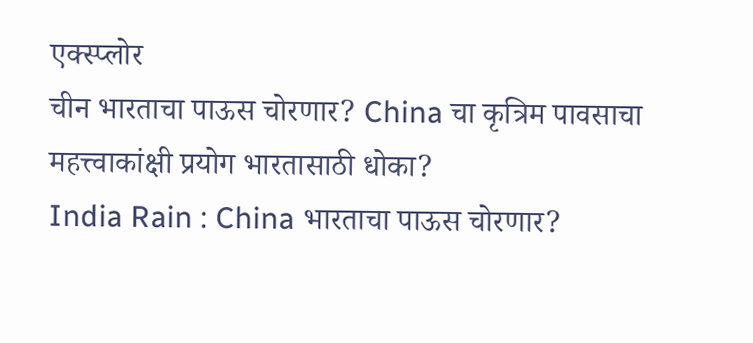एक्स्प्लोर
चीन भारताचा पाऊस चोरणार? China चा कृत्रिम पावसाचा महत्त्वाकांक्षी प्रयोग भारतासाठी धोका?
India Rain : China भारताचा पाऊस चोरणार?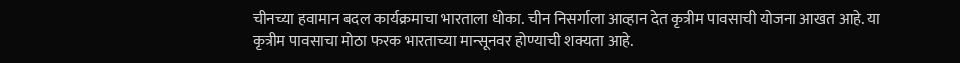चीनच्या हवामान बदल कार्यक्रमाचा भारताला धोका. चीन निसर्गाला आव्हान देत कृत्रीम पावसाची योजना आखत आहे. या कृत्रीम पावसाचा मोठा फरक भारताच्या मान्सूनवर होण्याची शक्यता आहे.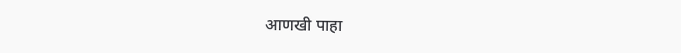आणखी पाहा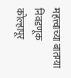महत्त्वाच्या बातम्या
निवडणूक
कोल्हापूर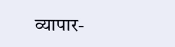व्यापार-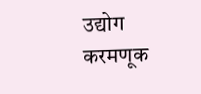उद्योग
करमणूक